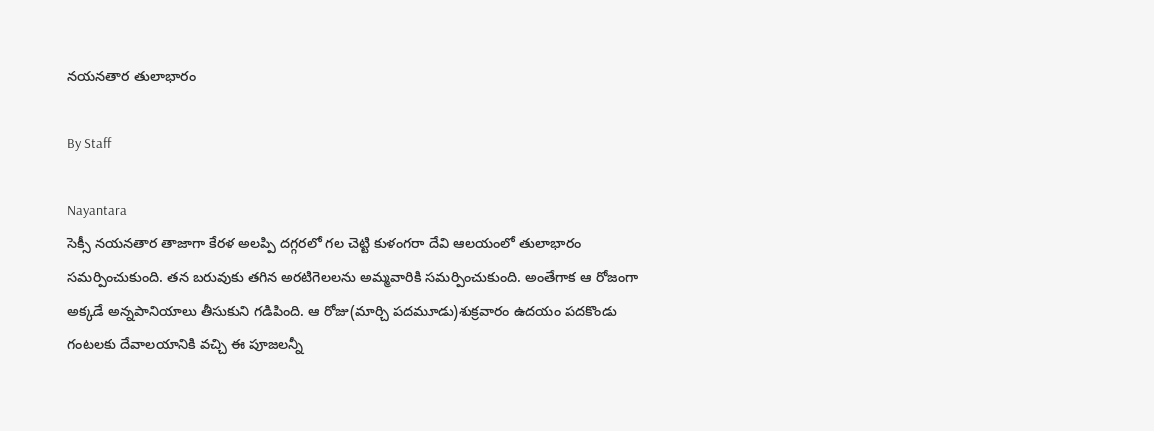నయనతార తులాభారం

By Staff

Nayantara
సెక్సీ నయనతార తాజాగా కేరళ అలప్పి దగ్గరలో గల చెట్టి కుళంగరా దేవి ఆలయంలో తులాభారం సమర్పించుకుంది. తన బరువుకు తగిన అరటిగెలలను అమ్మవారికి సమర్పించుకుంది. అంతేగాక ఆ రోజంగా అక్కడే అన్నపానియాలు తీసుకుని గడిపింది. ఆ రోజు(మార్చి పదమూడు)శుక్రవారం ఉదయం పదకొండు గంటలకు దేవాలయానికి వచ్చి ఈ పూజలన్నీ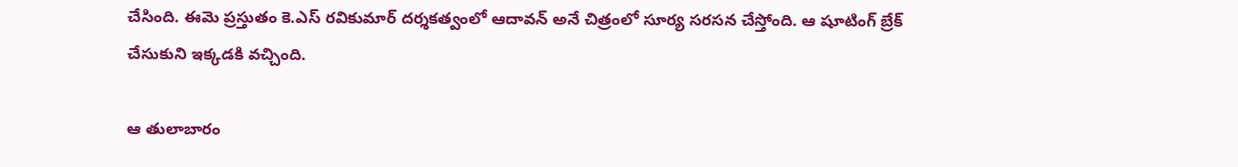చేసింది. ఈమె ప్రస్తుతం కె.ఎస్ రవికుమార్ దర్శకత్వంలో ఆదావన్ అనే చిత్రంలో సూర్య సరసన చేస్తోంది. ఆ షూటింగ్ బ్రేక్ చేసుకుని ఇక్కడకి వచ్చింది.

ఆ తులాబారం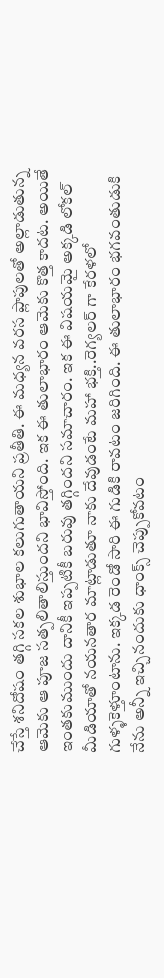చేస్తే శనిదోషం తగ్గి సకల శుభాల కలుగుతాయని ప్రతీతి. ఈ మధ్యన వరస ప్లాపులతో అల్లాడుతున్న ఆమెకు ఆ పూజ సత్పలితాలిస్తుందని భావిస్తోంది. ఇక ఈ తులాభారం ఆమెకు కొత్త కాదట. అయితే ఇంతకుముందు దానికీ ఇప్పటికీ బరువు తగ్గిందని సమాచారం. ఇక ఈ విషయమై అక్కడి లోకల్ మీడియాతో నయనతార మాట్లాడుతూ నాకు దేవుడంటే మహా భక్తి..రెగ్యలర్ గా కేరళలో గుళ్ళకెళ్తూంటాను. ఇక్కడ రెండో సారి ఈ గుడికి రావటం జరిగింది. ఈ తులాభారం భగవంతుడుకి నేను అన్నీ ఇచ్చినందుకు ధాంక్స్ చెప్పుకోవటం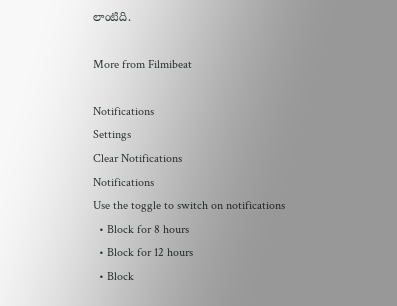లాంటిది.

More from Filmibeat

Notifications
Settings
Clear Notifications
Notifications
Use the toggle to switch on notifications
  • Block for 8 hours
  • Block for 12 hours
  • Block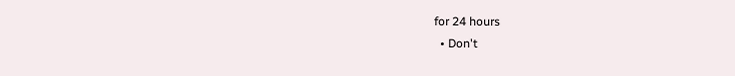for 24 hours
  • Don't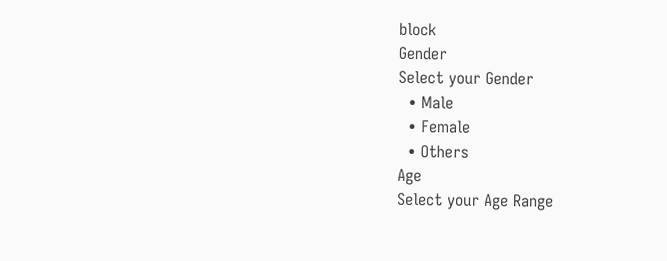block
Gender
Select your Gender
  • Male
  • Female
  • Others
Age
Select your Age Range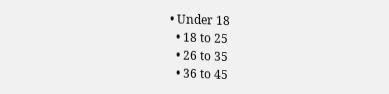• Under 18
  • 18 to 25
  • 26 to 35
  • 36 to 45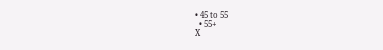• 45 to 55
  • 55+
X